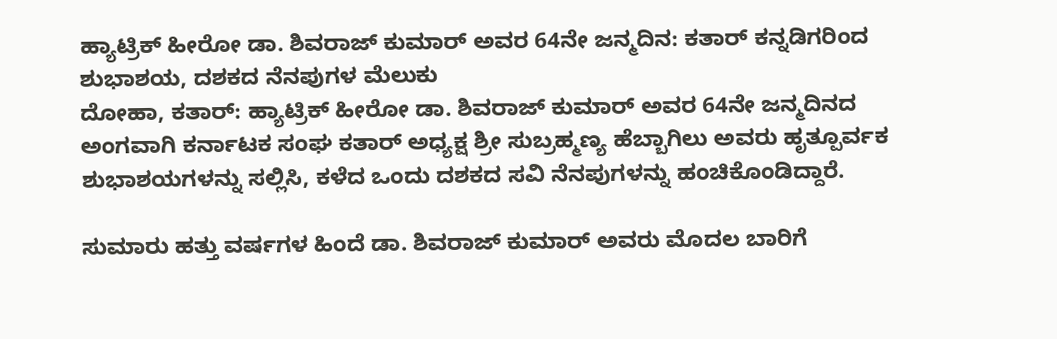ಹ್ಯಾಟ್ರಿಕ್ ಹೀರೋ ಡಾ. ಶಿವರಾಜ್ ಕುಮಾರ್ ಅವರ 64ನೇ ಜನ್ಮದಿನ: ಕತಾರ್ ಕನ್ನಡಿಗರಿಂದ ಶುಭಾಶಯ, ದಶಕದ ನೆನಪುಗಳ ಮೆಲುಕು
ದೋಹಾ, ಕತಾರ್: ಹ್ಯಾಟ್ರಿಕ್ ಹೀರೋ ಡಾ. ಶಿವರಾಜ್ ಕುಮಾರ್ ಅವರ 64ನೇ ಜನ್ಮದಿನದ ಅಂಗವಾಗಿ ಕರ್ನಾಟಕ ಸಂಘ ಕತಾರ್ ಅಧ್ಯಕ್ಷ ಶ್ರೀ ಸುಬ್ರಹ್ಮಣ್ಯ ಹೆಬ್ಬಾಗಿಲು ಅವರು ಹೃತ್ಪೂರ್ವಕ ಶುಭಾಶಯಗಳನ್ನು ಸಲ್ಲಿಸಿ, ಕಳೆದ ಒಂದು ದಶಕದ ಸವಿ ನೆನಪುಗಳನ್ನು ಹಂಚಿಕೊಂಡಿದ್ದಾರೆ.

ಸುಮಾರು ಹತ್ತು ವರ್ಷಗಳ ಹಿಂದೆ ಡಾ. ಶಿವರಾಜ್ ಕುಮಾರ್ ಅವರು ಮೊದಲ ಬಾರಿಗೆ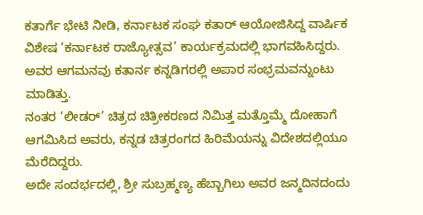ಕತಾರ್ಗೆ ಭೇಟಿ ನೀಡಿ, ಕರ್ನಾಟಕ ಸಂಘ ಕತಾರ್ ಆಯೋಜಿಸಿದ್ದ ವಾರ್ಷಿಕ ವಿಶೇಷ ‘ಕರ್ನಾಟಕ ರಾಜ್ಯೋತ್ಸವ’ ಕಾರ್ಯಕ್ರಮದಲ್ಲಿ ಭಾಗವಹಿಸಿದ್ದರು. ಅವರ ಆಗಮನವು ಕತಾರ್ನ ಕನ್ನಡಿಗರಲ್ಲಿ ಅಪಾರ ಸಂಭ್ರಮವನ್ನುಂಟು ಮಾಡಿತ್ತು.
ನಂತರ ‘ಲೀಡರ್’ ಚಿತ್ರದ ಚಿತ್ರೀಕರಣದ ನಿಮಿತ್ತ ಮತ್ತೊಮ್ಮೆ ದೋಹಾಗೆ ಆಗಮಿಸಿದ ಅವರು, ಕನ್ನಡ ಚಿತ್ರರಂಗದ ಹಿರಿಮೆಯನ್ನು ವಿದೇಶದಲ್ಲಿಯೂ ಮೆರೆದಿದ್ದರು.
ಅದೇ ಸಂದರ್ಭದಲ್ಲಿ, ಶ್ರೀ ಸುಬ್ರಹ್ಮಣ್ಯ ಹೆಬ್ಬಾಗಿಲು ಅವರ ಜನ್ಮದಿನದಂದು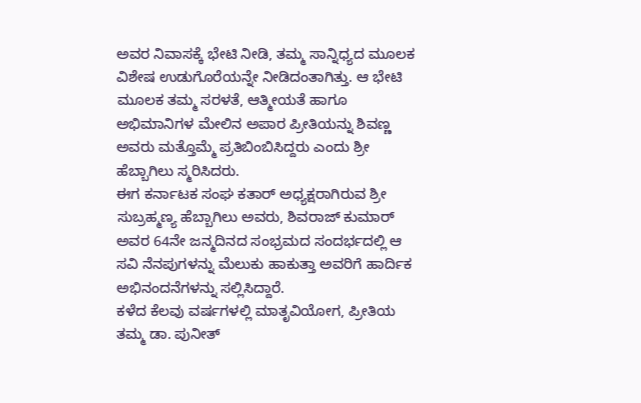ಅವರ ನಿವಾಸಕ್ಕೆ ಭೇಟಿ ನೀಡಿ, ತಮ್ಮ ಸಾನ್ನಿಧ್ಯದ ಮೂಲಕ ವಿಶೇಷ ಉಡುಗೊರೆಯನ್ನೇ ನೀಡಿದಂತಾಗಿತ್ತು. ಆ ಭೇಟಿ ಮೂಲಕ ತಮ್ಮ ಸರಳತೆ, ಆತ್ಮೀಯತೆ ಹಾಗೂ ಅಭಿಮಾನಿಗಳ ಮೇಲಿನ ಅಪಾರ ಪ್ರೀತಿಯನ್ನು ಶಿವಣ್ಣ ಅವರು ಮತ್ತೊಮ್ಮೆ ಪ್ರತಿಬಿಂಬಿಸಿದ್ದರು ಎಂದು ಶ್ರೀ ಹೆಬ್ಬಾಗಿಲು ಸ್ಮರಿಸಿದರು.
ಈಗ ಕರ್ನಾಟಕ ಸಂಘ ಕತಾರ್ ಅಧ್ಯಕ್ಷರಾಗಿರುವ ಶ್ರೀ ಸುಬ್ರಹ್ಮಣ್ಯ ಹೆಬ್ಬಾಗಿಲು ಅವರು, ಶಿವರಾಜ್ ಕುಮಾರ್ ಅವರ 64ನೇ ಜನ್ಮದಿನದ ಸಂಭ್ರಮದ ಸಂದರ್ಭದಲ್ಲಿ ಆ ಸವಿ ನೆನಪುಗಳನ್ನು ಮೆಲುಕು ಹಾಕುತ್ತಾ ಅವರಿಗೆ ಹಾರ್ದಿಕ ಅಭಿನಂದನೆಗಳನ್ನು ಸಲ್ಲಿಸಿದ್ದಾರೆ.
ಕಳೆದ ಕೆಲವು ವರ್ಷಗಳಲ್ಲಿ ಮಾತೃವಿಯೋಗ, ಪ್ರೀತಿಯ ತಮ್ಮ ಡಾ. ಪುನೀತ್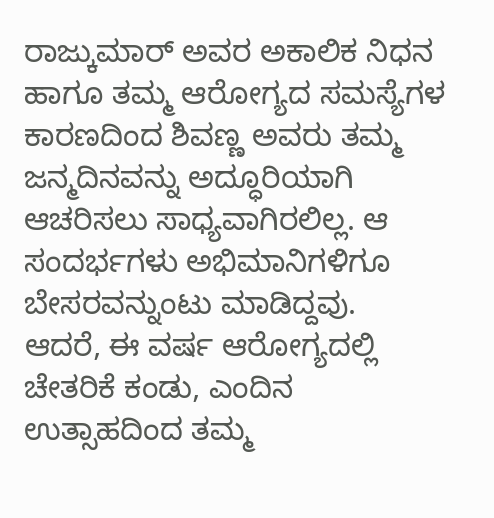ರಾಜ್ಕುಮಾರ್ ಅವರ ಅಕಾಲಿಕ ನಿಧನ ಹಾಗೂ ತಮ್ಮ ಆರೋಗ್ಯದ ಸಮಸ್ಯೆಗಳ ಕಾರಣದಿಂದ ಶಿವಣ್ಣ ಅವರು ತಮ್ಮ ಜನ್ಮದಿನವನ್ನು ಅದ್ಧೂರಿಯಾಗಿ ಆಚರಿಸಲು ಸಾಧ್ಯವಾಗಿರಲಿಲ್ಲ. ಆ ಸಂದರ್ಭಗಳು ಅಭಿಮಾನಿಗಳಿಗೂ ಬೇಸರವನ್ನುಂಟು ಮಾಡಿದ್ದವು.
ಆದರೆ, ಈ ವರ್ಷ ಆರೋಗ್ಯದಲ್ಲಿ ಚೇತರಿಕೆ ಕಂಡು, ಎಂದಿನ ಉತ್ಸಾಹದಿಂದ ತಮ್ಮ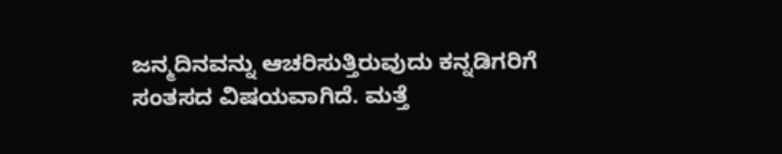ಜನ್ಮದಿನವನ್ನು ಆಚರಿಸುತ್ತಿರುವುದು ಕನ್ನಡಿಗರಿಗೆ ಸಂತಸದ ವಿಷಯವಾಗಿದೆ. ಮತ್ತೆ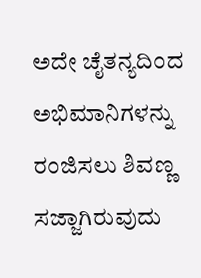ಅದೇ ಚೈತನ್ಯದಿಂದ ಅಭಿಮಾನಿಗಳನ್ನು ರಂಜಿಸಲು ಶಿವಣ್ಣ ಸಜ್ಜಾಗಿರುವುದು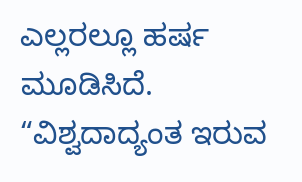ಎಲ್ಲರಲ್ಲೂ ಹರ್ಷ ಮೂಡಿಸಿದೆ.
“ವಿಶ್ವದಾದ್ಯಂತ ಇರುವ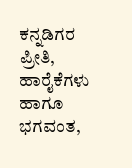ಕನ್ನಡಿಗರ ಪ್ರೀತಿ, ಹಾರೈಕೆಗಳು ಹಾಗೂ ಭಗವಂತ,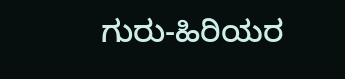ಗುರು-ಹಿರಿಯರ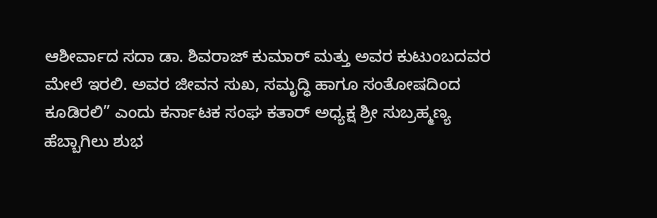ಆಶೀರ್ವಾದ ಸದಾ ಡಾ. ಶಿವರಾಜ್ ಕುಮಾರ್ ಮತ್ತು ಅವರ ಕುಟುಂಬದವರ ಮೇಲೆ ಇರಲಿ. ಅವರ ಜೀವನ ಸುಖ, ಸಮೃದ್ಧಿ ಹಾಗೂ ಸಂತೋಷದಿಂದ ಕೂಡಿರಲಿ” ಎಂದು ಕರ್ನಾಟಕ ಸಂಘ ಕತಾರ್ ಅಧ್ಯಕ್ಷ ಶ್ರೀ ಸುಬ್ರಹ್ಮಣ್ಯ ಹೆಬ್ಬಾಗಿಲು ಶುಭ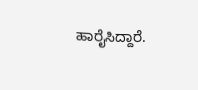ಹಾರೈಸಿದ್ದಾರೆ.